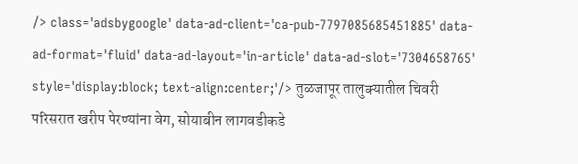/> class='adsbygoogle' data-ad-client='ca-pub-7797085685451885' data-ad-format='fluid' data-ad-layout='in-article' data-ad-slot='7304658765' style='display:block; text-align:center;'/> तुळजापूर तालुक्यातील चिवरी परिसरात खरीप पेरण्यांना वेग, सोयाबीन लागवडीकडे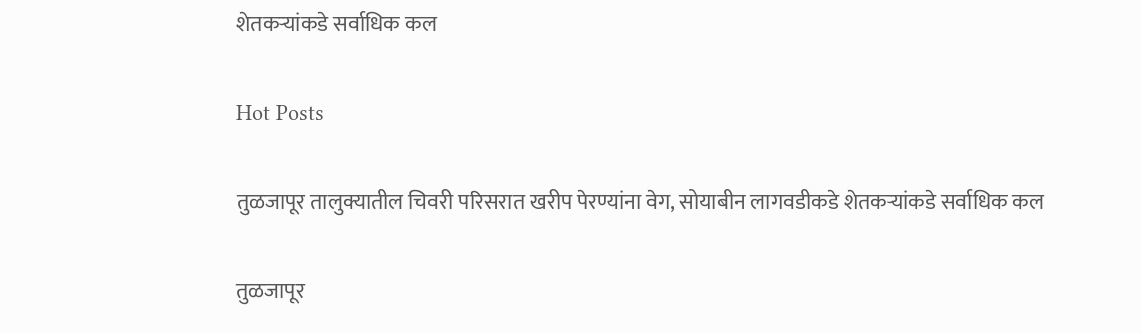शेतकऱ्यांकडे सर्वाधिक कल

Hot Posts

तुळजापूर तालुक्यातील चिवरी परिसरात खरीप पेरण्यांना वेग, सोयाबीन लागवडीकडे शेतकऱ्यांकडे सर्वाधिक कल

तुळजापूर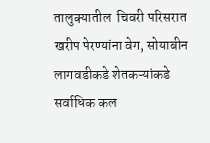तालुक्यातील  चिवरी परिसरात खरीप पेरण्यांना वेग, सोयाबीन लागवडीकडे शेतकऱ्यांकडे सर्वाधिक कल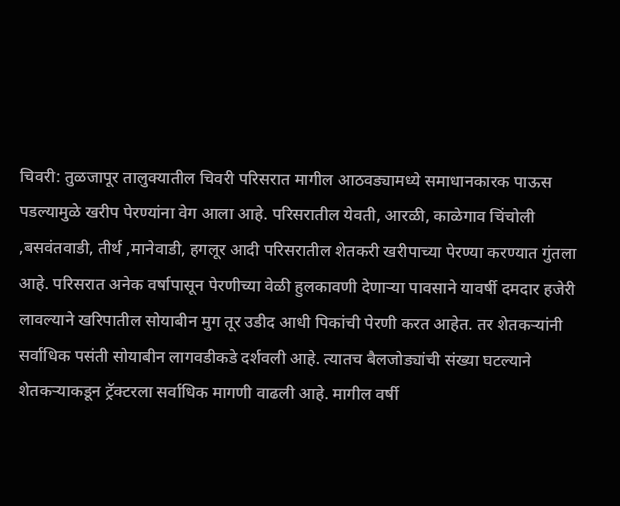चिवरी: तुळजापूर तालुक्यातील चिवरी परिसरात मागील आठवड्यामध्ये समाधानकारक पाऊस पडल्यामुळे खरीप पेरण्यांना वेग आला आहे. परिसरातील येवती, आरळी, काळेगाव चिंचोली ,बसवंतवाडी, तीर्थ ,मानेवाडी, हगलूर आदी परिसरातील शेतकरी खरीपाच्या पेरण्या करण्यात गुंतला आहे. परिसरात अनेक वर्षापासून पेरणीच्या वेळी हुलकावणी देणाऱ्या पावसाने यावर्षी दमदार हजेरी लावल्याने खरिपातील सोयाबीन मुग तूर उडीद आधी पिकांची पेरणी करत आहेत. तर शेतकऱ्यांनी सर्वाधिक पसंती सोयाबीन लागवडीकडे दर्शवली आहे. त्यातच बैलजोड्यांची संख्या घटल्याने शेतकऱ्याकडून ट्रॅक्टरला सर्वाधिक मागणी वाढली आहे. मागील वर्षी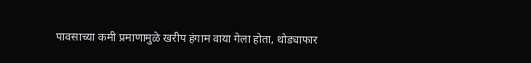पावसाच्या कमी प्रमाणामुळे खरीप हंगाम वाया गेला होता, थोड्याफार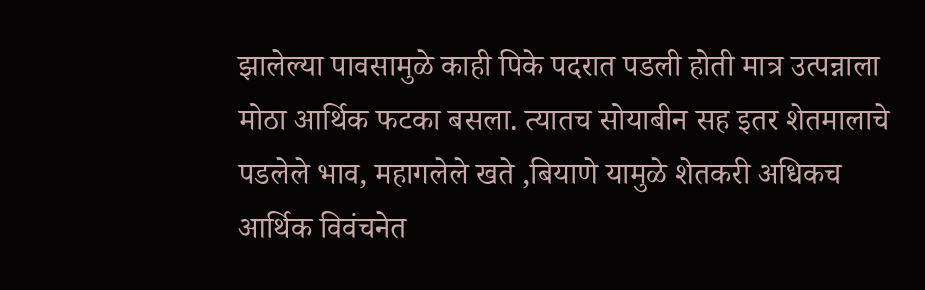झालेल्या पावसामुळे काही पिके पदरात पडली होती मात्र उत्पन्नाला मोठा आर्थिक फटका बसला. त्यातच सोयाबीन सह इतर शेतमालाचे पडलेले भाव, महागलेले खते ,बियाणे यामुळे शेतकरी अधिकच आर्थिक विवंचनेत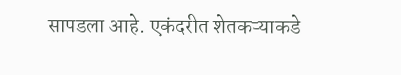सापडला आहे. एकंदरीत शेतकऱ्याकडे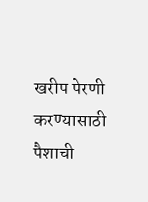खरीप पेरणी करण्यासाठी पैशाची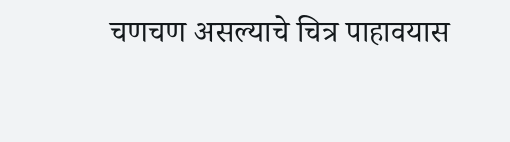चणचण असल्याचे चित्र पाहावयास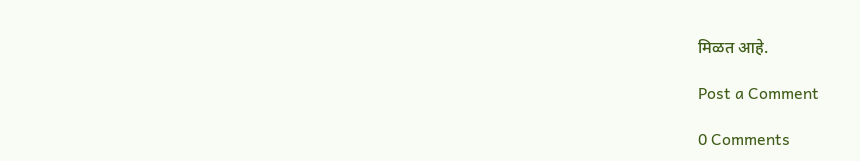मिळत आहे.

Post a Comment

0 Comments